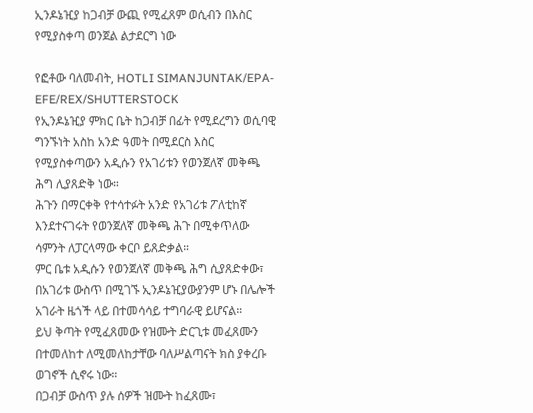ኢንዶኔዢያ ከጋብቻ ውጪ የሚፈጸም ወሲብን በእስር የሚያስቀጣ ወንጀል ልታደርግ ነው

የፎቶው ባለመብት, HOTLI SIMANJUNTAK/EPA-EFE/REX/SHUTTERSTOCK
የኢንዶኔዢያ ምክር ቤት ከጋብቻ በፊት የሚደረግን ወሲባዊ ግንኙነት አስከ አንድ ዓመት በሚደርስ እስር የሚያስቀጣውን አዲሱን የአገሪቱን የወንጀለኛ መቅጫ ሕግ ሊያጸድቅ ነው።
ሕጉን በማርቀቅ የተሳተፉት አንድ የአገሪቱ ፖለቲከኛ እንደተናገሩት የወንጀለኛ መቅጫ ሕጉ በሚቀጥለው ሳምንት ለፓርላማው ቀርቦ ይጸድቃል።
ምር ቤቱ አዲሱን የወንጀለኛ መቅጫ ሕግ ሲያጸድቀው፣ በአገሪቱ ውስጥ በሚገኙ ኢንዶኔዢያውያንም ሆኑ በሌሎች አገራት ዜጎች ላይ በተመሳሳይ ተግባራዊ ይሆናል።
ይህ ቅጣት የሚፈጸመው የዝሙት ድርጊቱ መፈጸሙን በተመለከተ ለሚመለከታቸው ባለሥልጣናት ክስ ያቀረቡ ወገኖች ሲኖሩ ነው።
በጋብቻ ውስጥ ያሉ ሰዎች ዝሙት ከፈጸሙ፣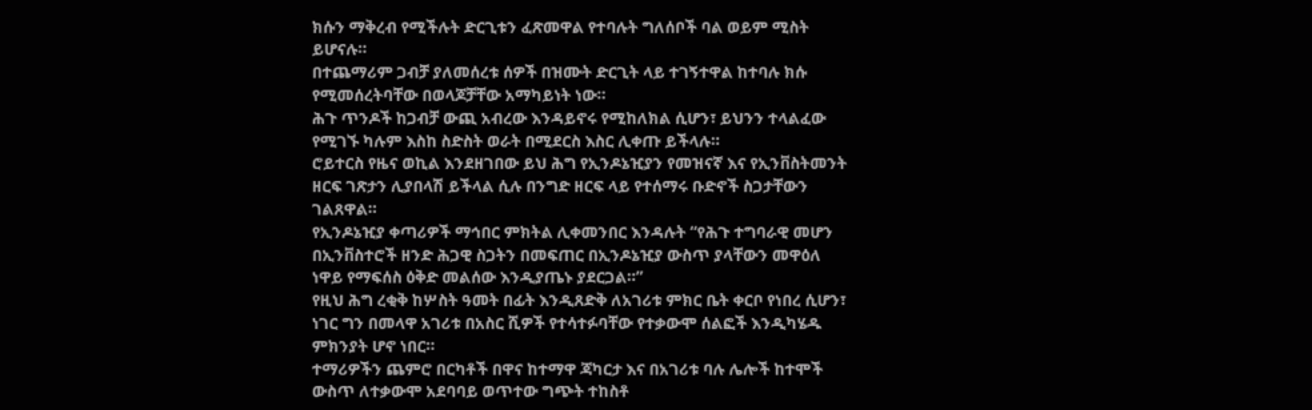ክሱን ማቅረብ የሚችሉት ድርጊቱን ፈጽመዋል የተባሉት ግለሰቦች ባል ወይም ሚስት ይሆናሉ።
በተጨማሪም ጋብቻ ያለመሰረቱ ሰዎች በዝሙት ድርጊት ላይ ተገኝተዋል ከተባሉ ክሱ የሚመሰረትባቸው በወላጆቻቸው አማካይነት ነው።
ሕጉ ጥንዶች ከጋብቻ ውጪ አብረው እንዳይኖሩ የሚከለክል ሲሆን፣ ይህንን ተላልፈው የሚገኙ ካሉም እስከ ስድስት ወራት በሚደርስ እስር ሊቀጡ ይችላሉ።
ሮይተርስ የዜና ወኪል እንደዘገበው ይህ ሕግ የኢንዶኔዢያን የመዝናኛ እና የኢንቨስትመንት ዘርፍ ገጽታን ሊያበላሽ ይችላል ሲሉ በንግድ ዘርፍ ላይ የተሰማሩ ቡድኖች ስጋታቸውን ገልጸዋል።
የኢንዶኔዢያ ቀጣሪዎች ማኅበር ምክትል ሊቀመንበር እንዳሉት “የሕጉ ተግባራዊ መሆን በኢንቨስተሮች ዘንድ ሕጋዊ ስጋትን በመፍጠር በኢንዶኔዢያ ውስጥ ያላቸውን መዋዕለ ነዋይ የማፍሰስ ዕቅድ መልሰው እንዲያጤኑ ያደርጋል።”
የዚህ ሕግ ረቂቅ ከሦስት ዓመት በፊት እንዲጸድቅ ለአገሪቱ ምክር ቤት ቀርቦ የነበረ ሲሆን፣ ነገር ግን በመላዋ አገሪቱ በአስር ሺዎች የተሳተፉባቸው የተቃውሞ ሰልፎች እንዲካሄዱ ምክንያት ሆኖ ነበር።
ተማሪዎችን ጨምሮ በርካቶች በዋና ከተማዋ ጃካርታ እና በአገሪቱ ባሉ ሌሎች ከተሞች ውስጥ ለተቃውሞ አደባባይ ወጥተው ግጭት ተከስቶ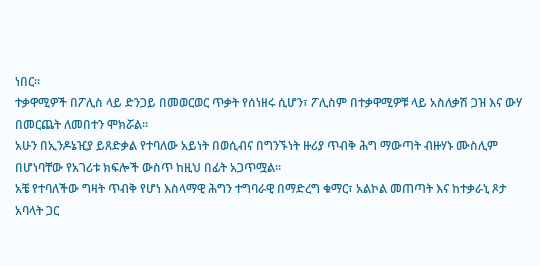ነበር።
ተቃዋሚዎች በፖሊስ ላይ ድንጋይ በመወርወር ጥቃት የሰነዘሩ ሲሆን፣ ፖሊስም በተቃዋሚዎቹ ላይ አስለቃሽ ጋዝ እና ውሃ በመርጨት ለመበተን ሞክሯል።
አሁን በኢንዶኔዢያ ይጸድቃል የተባለው አይነት በወሲብና በግንኙነት ዙሪያ ጥብቅ ሕግ ማውጣት ብዙሃኑ ሙስሊም በሆነባቸው የአገሪቱ ክፍሎች ውስጥ ከዚህ በፊት አጋጥሟል።
አቼ የተባለችው ግዛት ጥብቅ የሆነ እስላማዊ ሕግን ተግባራዊ በማድረግ ቁማር፣ አልኮል መጠጣት እና ከተቃራኒ ጾታ አባላት ጋር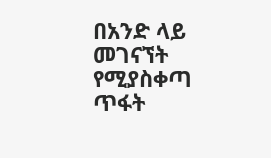በአንድ ላይ መገናኘት የሚያስቀጣ ጥፋት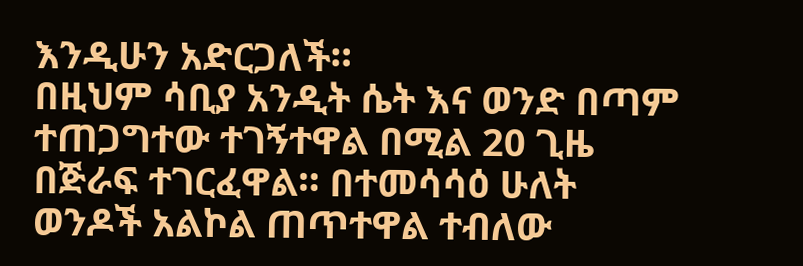እንዲሁን አድርጋለች።
በዚህም ሳቢያ አንዲት ሴት እና ወንድ በጣም ተጠጋግተው ተገኝተዋል በሚል 20 ጊዜ በጅራፍ ተገርፈዋል። በተመሳሳዕ ሁለት ወንዶች አልኮል ጠጥተዋል ተብለው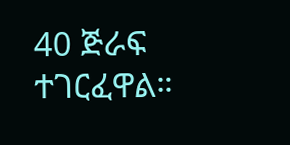40 ጅራፍ ተገርፈዋል።